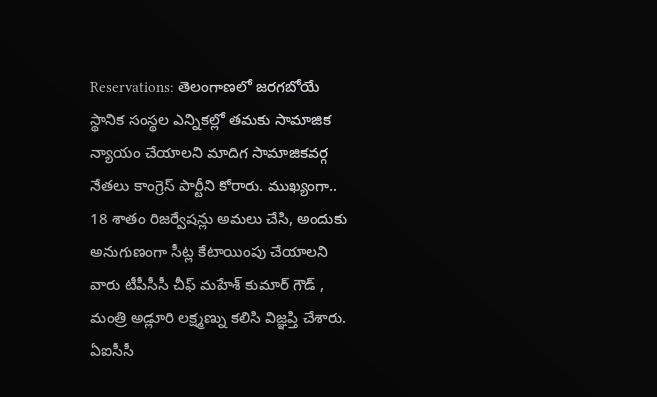Reservations: తెలంగాణలో జరగబోయే స్థానిక సంస్థల ఎన్నికల్లో తమకు సామాజిక న్యాయం చేయాలని మాదిగ సామాజికవర్గ నేతలు కాంగ్రెస్ పార్టీని కోరారు. ముఖ్యంగా.. 18 శాతం రిజర్వేషన్లు అమలు చేసి, అందుకు అనుగుణంగా సీట్ల కేటాయింపు చేయాలని వారు టీపీసీసీ చీఫ్ మహేశ్ కుమార్ గౌడ్ , మంత్రి అడ్లూరి లక్ష్మణ్ను కలిసి విజ్ఞప్తి చేశారు. ఏఐసీసీ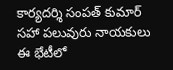కార్యదర్శి సంపత్ కుమార్ సహా పలువురు నాయకులు ఈ భేటీలో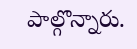పాల్గొన్నారు.